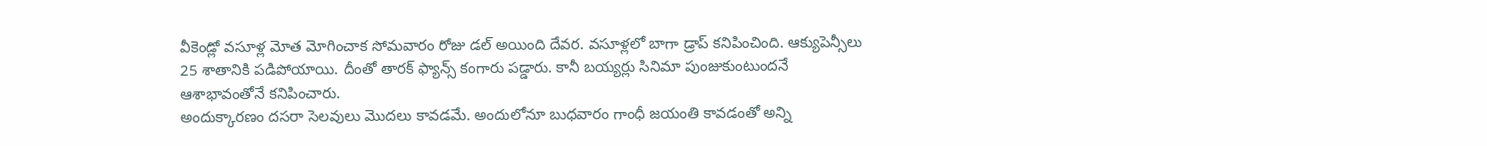వీకెండ్లో వసూళ్ల మోత మోగించాక సోమవారం రోజు డల్ అయింది దేవర. వసూళ్లలో బాగా డ్రాప్ కనిపించింది. ఆక్యుపెన్సీలు 25 శాతానికి పడిపోయాయి. దీంతో తారక్ ఫ్యాన్స్ కంగారు పడ్డారు. కానీ బయ్యర్లు సినిమా పుంజుకుంటుందనే ఆశాభావంతోనే కనిపించారు.
అందుక్కారణం దసరా సెలవులు మొదలు కావడమే. అందులోనూ బుధవారం గాంధీ జయంతి కావడంతో అన్ని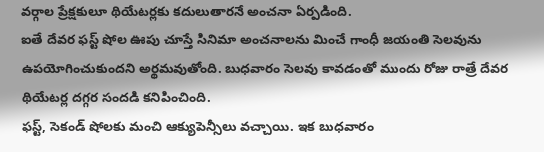వర్గాల ప్రేక్షకులూ థియేటర్లకు కదులుతారనే అంచనా ఏర్పడింది.
ఐతే దేవర ఫస్ట్ షోల ఊపు చూస్తే సినిమా అంచనాలను మించే గాంధీ జయంతి సెలవును ఉపయోగించుకుందని అర్థమవుతోంది. బుధవారం సెలవు కావడంతో ముందు రోజు రాత్రే దేవర థియేటర్ల దగ్గర సందడి కనిపించింది.
ఫస్ట్, సెకండ్ షోలకు మంచి ఆక్యుపెన్సీలు వచ్చాయి. ఇక బుధవారం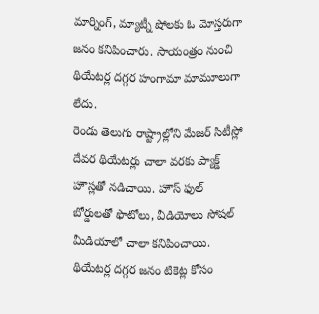మార్నింగ్, మ్యాట్నీ షోలకు ఓ మోస్తరుగా జనం కనిపించారు. సాయంత్రం నుంచి థియేటర్ల దగ్గర హంగామా మామూలుగా లేదు.
రెండు తెలుగు రాష్ట్రాల్లోని మేజర్ సిటీస్లో దేవర థియేటర్లు చాలా వరకు ప్యాక్డ్ హౌస్లతో నడిచాయి. హౌస్ ఫుల్ బోర్డులతో ఫొటోలు, వీడియోలు సోషల్ మీడియాలో చాలా కనిపించాయి. థియేటర్ల దగ్గర జనం టికెట్ల కోసం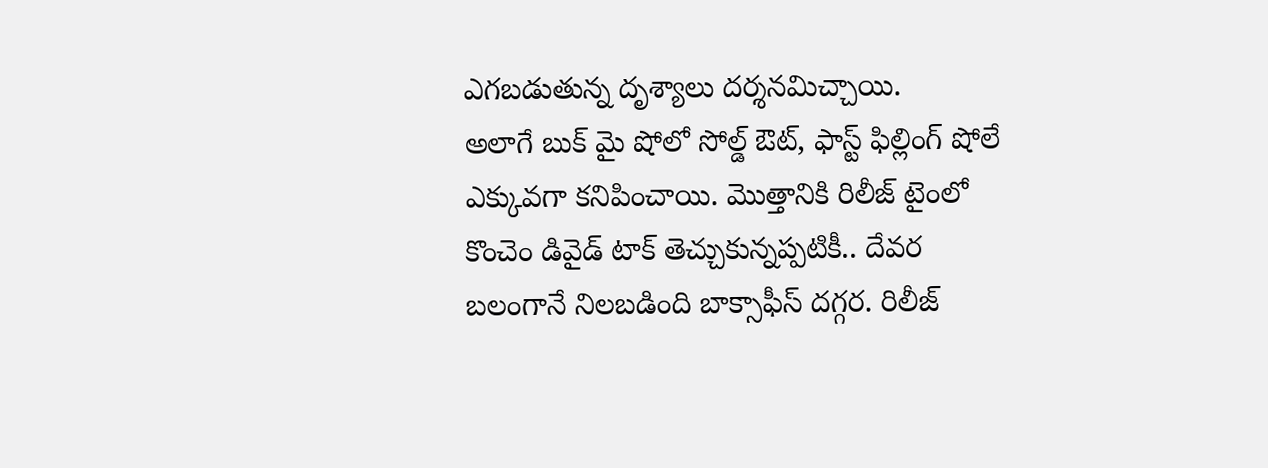ఎగబడుతున్న దృశ్యాలు దర్శనమిచ్చాయి.
అలాగే బుక్ మై షోలో సోల్డ్ ఔట్, ఫాస్ట్ ఫిల్లింగ్ షోలే ఎక్కువగా కనిపించాయి. మొత్తానికి రిలీజ్ టైంలో కొంచెం డివైడ్ టాక్ తెచ్చుకున్నప్పటికీ.. దేవర బలంగానే నిలబడింది బాక్సాఫీస్ దగ్గర. రిలీజ్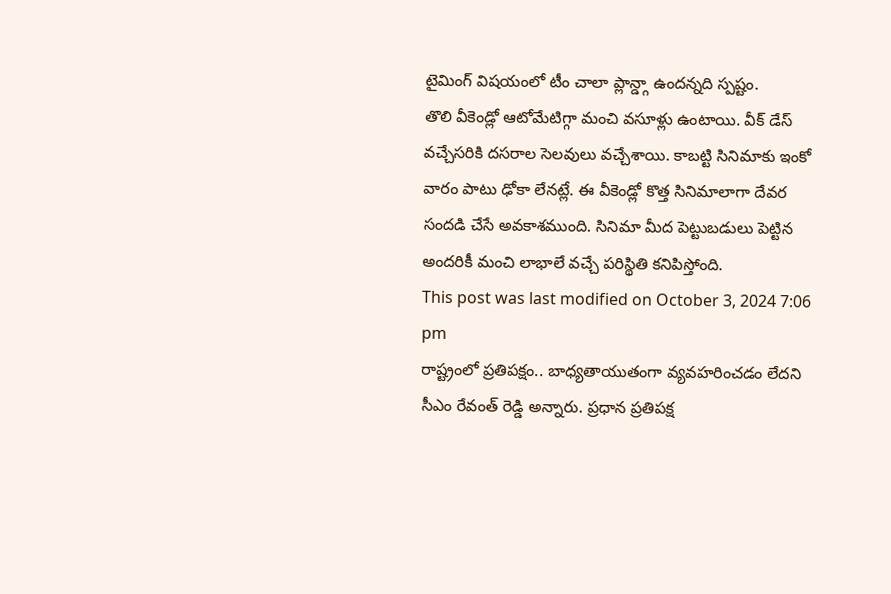టైమింగ్ విషయంలో టీం చాలా ప్లాన్డ్గా ఉందన్నది స్పష్టం.
తొలి వీకెండ్లో ఆటోమేటిగ్గా మంచి వసూళ్లు ఉంటాయి. వీక్ డేస్ వచ్చేసరికి దసరాల సెలవులు వచ్చేశాయి. కాబట్టి సినిమాకు ఇంకో వారం పాటు ఢోకా లేనట్లే. ఈ వీకెండ్లో కొత్త సినిమాలాగా దేవర సందడి చేసే అవకాశముంది. సినిమా మీద పెట్టుబడులు పెట్టిన అందరికీ మంచి లాభాలే వచ్చే పరిస్థితి కనిపిస్తోంది.
This post was last modified on October 3, 2024 7:06 pm
రాష్ట్రంలో ప్రతిపక్షం.. బాధ్యతాయుతంగా వ్యవహరించడం లేదని సీఎం రేవంత్ రెడ్డి అన్నారు. ప్రధాన ప్రతిపక్ష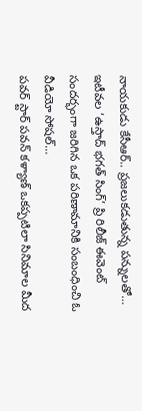నాయకుడు కేసీఆర్.. ప్రజలుకడుతున్న పన్నులతో…
ఇటీవల ‘ఉస్తాద్ భగత్ సింగ్’ ప్రి రిలీజ్ ఈవెంట్ సందర్భంగా జరిగిన ఒక పరిణామానికి సంబంధించి ఓ వీడియో సోషల్…
పవర్ స్టార్ పవన్ కళ్యాణ్ ఒకప్పటిలా సినిమాల మీద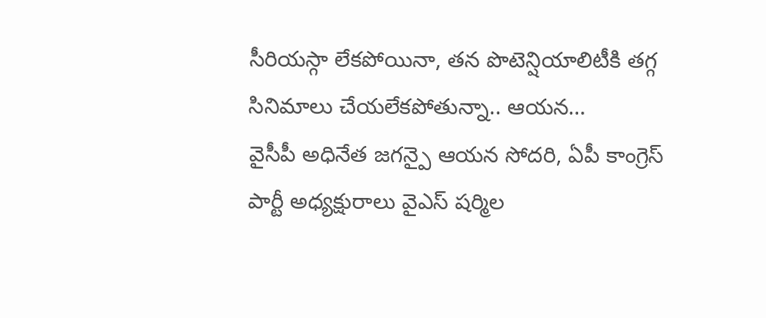సీరియస్గా లేకపోయినా, తన పొటెన్షియాలిటీకి తగ్గ సినిమాలు చేయలేకపోతున్నా.. ఆయన…
వైసీపీ అధినేత జగన్పై ఆయన సోదరి, ఏపీ కాంగ్రెస్ పార్టీ అధ్యక్షురాలు వైఎస్ షర్మిల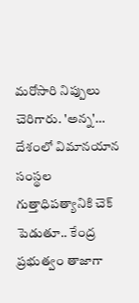మరోసారి నిప్పులు చెరిగారు. 'అన్న'…
దేశంలో విమానయాన సంస్థల గుత్తాధిపత్యానికి చెక్ పెడుతూ.. కేంద్ర ప్రభుత్వం తాజాగా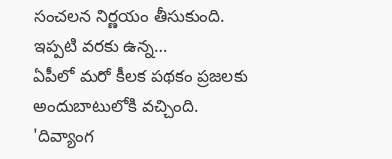సంచలన నిర్ణయం తీసుకుంది. ఇప్పటి వరకు ఉన్న…
ఏపీలో మరో కీలక పథకం ప్రజలకు అందుబాటులోకి వచ్చింది. 'దివ్యాంగ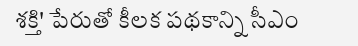శక్తి' పేరుతో కీలక పథకాన్ని సీఎం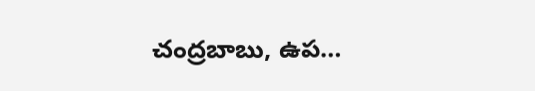చంద్రబాబు, ఉప…